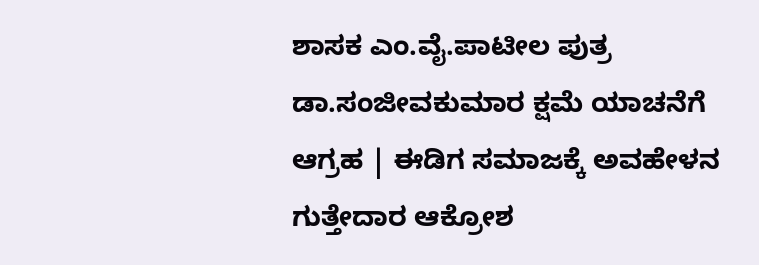ಶಾಸಕ ಎಂ.ವೈ.ಪಾಟೀಲ ಪುತ್ರ ಡಾ.ಸಂಜೀವಕುಮಾರ ಕ್ಷಮೆ ಯಾಚನೆಗೆ ಆಗ್ರಹ | ಈಡಿಗ ಸಮಾಜಕ್ಕೆ ಅವಹೇಳನ ಗುತ್ತೇದಾರ ಆಕ್ರೋಶ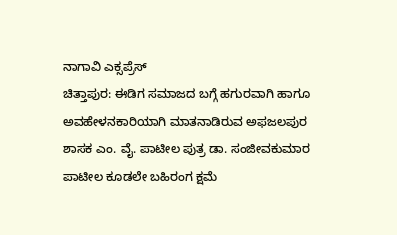ನಾಗಾವಿ ಎಕ್ಸಪ್ರೆಸ್
ಚಿತ್ತಾಪುರ: ಈಡಿಗ ಸಮಾಜದ ಬಗ್ಗೆ ಹಗುರವಾಗಿ ಹಾಗೂ ಅವಹೇಳನಕಾರಿಯಾಗಿ ಮಾತನಾಡಿರುವ ಅಫಜಲಪುರ ಶಾಸಕ ಎಂ. ವೈ. ಪಾಟೀಲ ಪುತ್ರ ಡಾ. ಸಂಜೀವಕುಮಾರ ಪಾಟೀಲ ಕೂಡಲೇ ಬಹಿರಂಗ ಕ್ಷಮೆ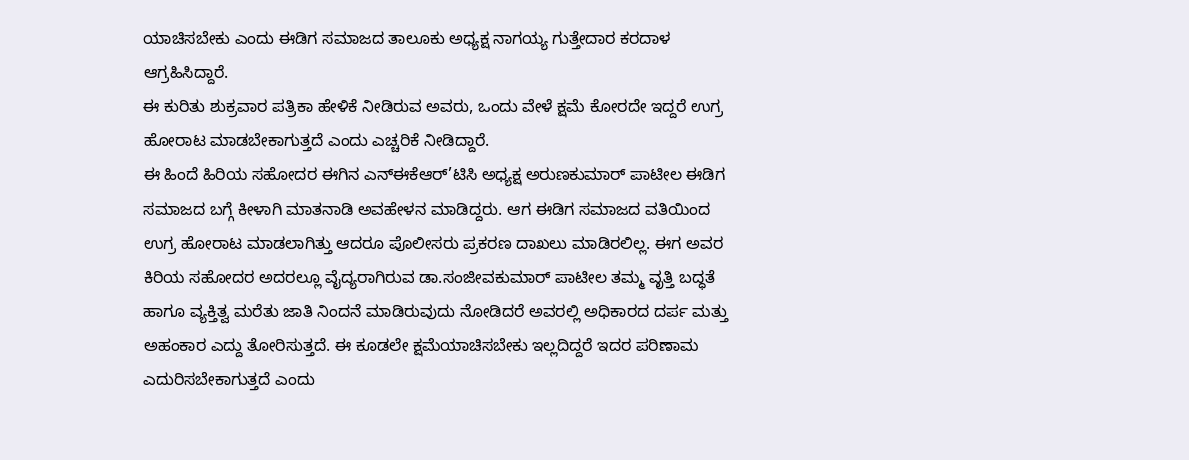ಯಾಚಿಸಬೇಕು ಎಂದು ಈಡಿಗ ಸಮಾಜದ ತಾಲೂಕು ಅಧ್ಯಕ್ಷ ನಾಗಯ್ಯ ಗುತ್ತೇದಾರ ಕರದಾಳ ಆಗ್ರಹಿಸಿದ್ದಾರೆ.
ಈ ಕುರಿತು ಶುಕ್ರವಾರ ಪತ್ರಿಕಾ ಹೇಳಿಕೆ ನೀಡಿರುವ ಅವರು, ಒಂದು ವೇಳೆ ಕ್ಷಮೆ ಕೋರದೇ ಇದ್ದರೆ ಉಗ್ರ ಹೋರಾಟ ಮಾಡಬೇಕಾಗುತ್ತದೆ ಎಂದು ಎಚ್ಚರಿಕೆ ನೀಡಿದ್ದಾರೆ.
ಈ ಹಿಂದೆ ಹಿರಿಯ ಸಹೋದರ ಈಗಿನ ಎನ್ಈಕೆಆರ್’ಟಿಸಿ ಅಧ್ಯಕ್ಷ ಅರುಣಕುಮಾರ್ ಪಾಟೀಲ ಈಡಿಗ ಸಮಾಜದ ಬಗ್ಗೆ ಕೀಳಾಗಿ ಮಾತನಾಡಿ ಅವಹೇಳನ ಮಾಡಿದ್ದರು. ಆಗ ಈಡಿಗ ಸಮಾಜದ ವತಿಯಿಂದ ಉಗ್ರ ಹೋರಾಟ ಮಾಡಲಾಗಿತ್ತು ಆದರೂ ಪೊಲೀಸರು ಪ್ರಕರಣ ದಾಖಲು ಮಾಡಿರಲಿಲ್ಲ. ಈಗ ಅವರ ಕಿರಿಯ ಸಹೋದರ ಅದರಲ್ಲೂ ವೈದ್ಯರಾಗಿರುವ ಡಾ.ಸಂಜೀವಕುಮಾರ್ ಪಾಟೀಲ ತಮ್ಮ ವೃತ್ತಿ ಬದ್ಧತೆ ಹಾಗೂ ವ್ಯಕ್ತಿತ್ವ ಮರೆತು ಜಾತಿ ನಿಂದನೆ ಮಾಡಿರುವುದು ನೋಡಿದರೆ ಅವರಲ್ಲಿ ಅಧಿಕಾರದ ದರ್ಪ ಮತ್ತು ಅಹಂಕಾರ ಎದ್ದು ತೋರಿಸುತ್ತದೆ. ಈ ಕೂಡಲೇ ಕ್ಷಮೆಯಾಚಿಸಬೇಕು ಇಲ್ಲದಿದ್ದರೆ ಇದರ ಪರಿಣಾಮ ಎದುರಿಸಬೇಕಾಗುತ್ತದೆ ಎಂದು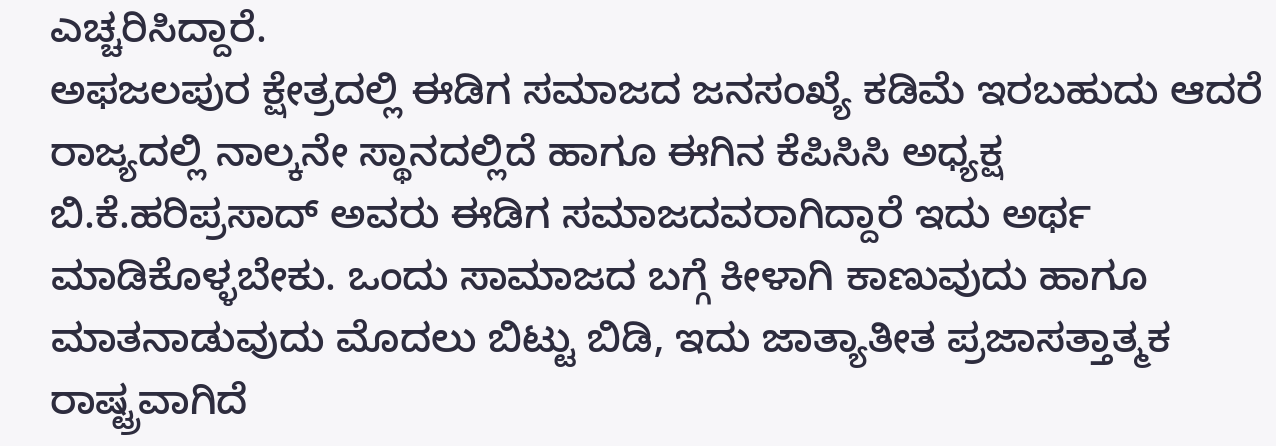ಎಚ್ಚರಿಸಿದ್ದಾರೆ.
ಅಫಜಲಪುರ ಕ್ಷೇತ್ರದಲ್ಲಿ ಈಡಿಗ ಸಮಾಜದ ಜನಸಂಖ್ಯೆ ಕಡಿಮೆ ಇರಬಹುದು ಆದರೆ ರಾಜ್ಯದಲ್ಲಿ ನಾಲ್ಕನೇ ಸ್ಥಾನದಲ್ಲಿದೆ ಹಾಗೂ ಈಗಿನ ಕೆಪಿಸಿಸಿ ಅಧ್ಯಕ್ಷ ಬಿ.ಕೆ.ಹರಿಪ್ರಸಾದ್ ಅವರು ಈಡಿಗ ಸಮಾಜದವರಾಗಿದ್ದಾರೆ ಇದು ಅರ್ಥ ಮಾಡಿಕೊಳ್ಳಬೇಕು. ಒಂದು ಸಾಮಾಜದ ಬಗ್ಗೆ ಕೀಳಾಗಿ ಕಾಣುವುದು ಹಾಗೂ ಮಾತನಾಡುವುದು ಮೊದಲು ಬಿಟ್ಟು ಬಿಡಿ, ಇದು ಜಾತ್ಯಾತೀತ ಪ್ರಜಾಸತ್ತಾತ್ಮಕ ರಾಷ್ಟ್ರವಾಗಿದೆ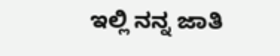ಇಲ್ಲಿ ನನ್ನ ಜಾತಿ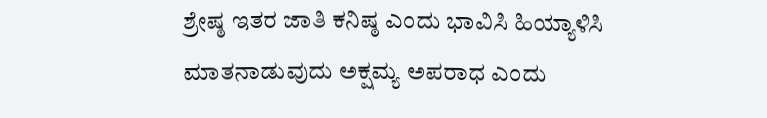ಶ್ರೇಷ್ಠ ಇತರ ಜಾತಿ ಕನಿಷ್ಠ ಎಂದು ಭಾವಿಸಿ ಹಿಯ್ಯಾಳಿಸಿ ಮಾತನಾಡುವುದು ಅಕ್ಷಮ್ಯ ಅಪರಾಧ ಎಂದು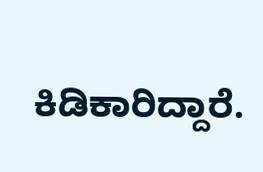ಕಿಡಿಕಾರಿದ್ದಾರೆ.